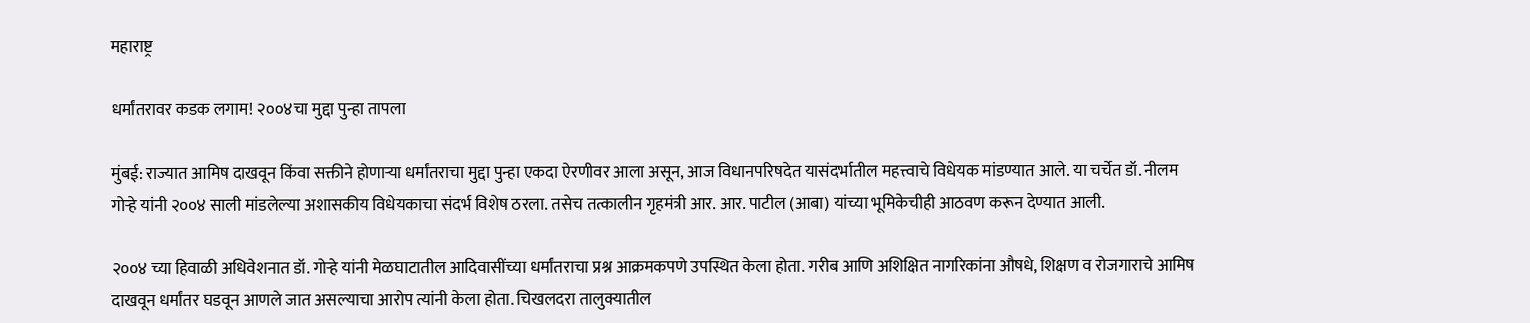महाराष्ट्र

धर्मांतरावर कडक लगाम! २००४चा मुद्दा पुन्हा तापला

मुंबई: राज्यात आमिष दाखवून किंवा सक्तीने होणाऱ्या धर्मांतराचा मुद्दा पुन्हा एकदा ऐरणीवर आला असून, आज विधानपरिषदेत यासंदर्भातील महत्त्वाचे विधेयक मांडण्यात आले. या चर्चेत डॉ. नीलम गोऱ्हे यांनी २००४ साली मांडलेल्या अशासकीय विधेयकाचा संदर्भ विशेष ठरला. तसेच तत्कालीन गृहमंत्री आर. आर. पाटील (आबा) यांच्या भूमिकेचीही आठवण करून देण्यात आली.

२००४ च्या हिवाळी अधिवेशनात डॉ. गोऱ्हे यांनी मेळघाटातील आदिवासींच्या धर्मांतराचा प्रश्न आक्रमकपणे उपस्थित केला होता. गरीब आणि अशिक्षित नागरिकांना औषधे, शिक्षण व रोजगाराचे आमिष दाखवून धर्मांतर घडवून आणले जात असल्याचा आरोप त्यांनी केला होता. चिखलदरा तालुक्यातील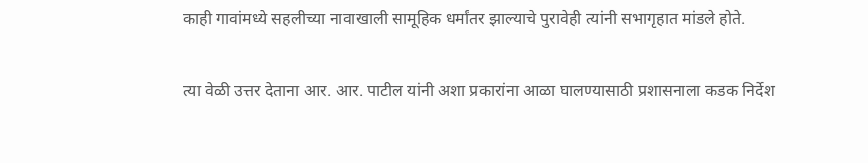काही गावांमध्ये सहलीच्या नावाखाली सामूहिक धर्मांतर झाल्याचे पुरावेही त्यांनी सभागृहात मांडले होते.

त्या वेळी उत्तर देताना आर. आर. पाटील यांनी अशा प्रकारांना आळा घालण्यासाठी प्रशासनाला कडक निर्देश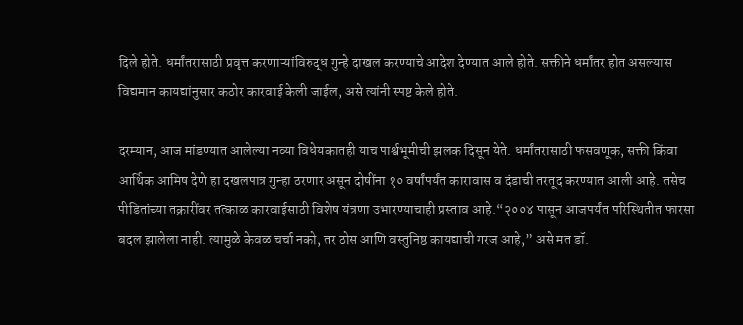दिले होते. धर्मांतरासाठी प्रवृत्त करणाऱ्यांविरुद्ध गुन्हे दाखल करण्याचे आदेश देण्यात आले होते. सक्तीने धर्मांतर होत असल्यास विद्यमान कायद्यांनुसार कठोर कारवाई केली जाईल, असे त्यांनी स्पष्ट केले होते.

दरम्यान, आज मांडण्यात आलेल्या नव्या विधेयकातही याच पार्श्वभूमीची झलक दिसून येते. धर्मांतरासाठी फसवणूक, सक्ती किंवा आर्थिक आमिष देणे हा दखलपात्र गुन्हा ठरणार असून दोषींना १० वर्षांपर्यंत कारावास व दंडाची तरतूद करण्यात आली आहे. तसेच पीडितांच्या तक्रारींवर तत्काळ कारवाईसाठी विशेष यंत्रणा उभारण्याचाही प्रस्ताव आहे.“२००४ पासून आजपर्यंत परिस्थितीत फारसा बदल झालेला नाही. त्यामुळे केवळ चर्चा नको, तर ठोस आणि वस्तुनिष्ठ कायद्याची गरज आहे,” असे मत डॉ.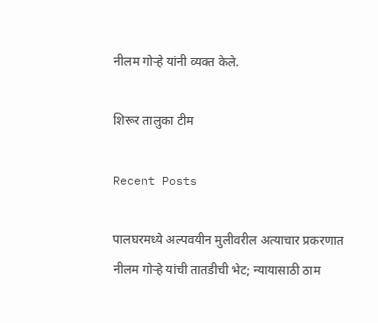नीलम गोऱ्हे यांनी व्यक्त केले.

शिरूर तालुका टीम

Recent Posts

पालघरमध्ये अल्पवयीन मुलीवरील अत्याचार प्रकरणात नीलम गोऱ्हे यांची तातडीची भेट; न्यायासाठी ठाम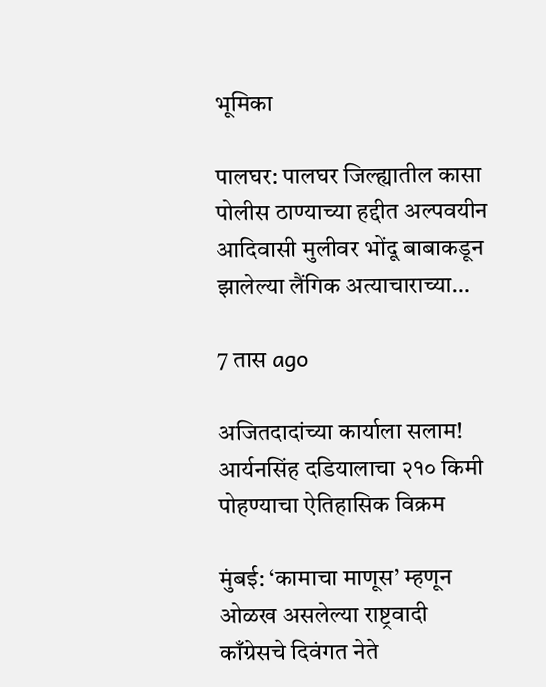भूमिका

पालघर: पालघर जिल्ह्यातील कासा पोलीस ठाण्याच्या हद्दीत अल्पवयीन आदिवासी मुलीवर भोंदू बाबाकडून झालेल्या लैंगिक अत्याचाराच्या…

7 तास ago

अजितदादांच्या कार्याला सलाम! आर्यनसिंह दडियालाचा २१० किमी पोहण्याचा ऐतिहासिक विक्रम

मुंबई: ‘कामाचा माणूस’ म्हणून ओळख असलेल्या राष्ट्रवादी काँग्रेसचे दिवंगत नेते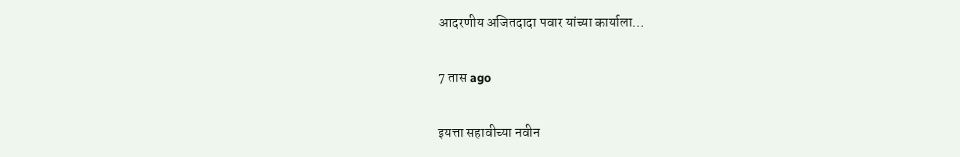आदरणीय अजितदादा पवार यांच्या कार्याला…

7 तास ago

इयत्ता सहावीच्या नवीन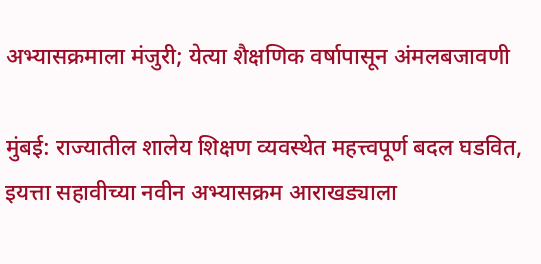अभ्यासक्रमाला मंजुरी; येत्या शैक्षणिक वर्षापासून अंमलबजावणी

मुंबई: राज्यातील शालेय शिक्षण व्यवस्थेत महत्त्वपूर्ण बदल घडवित, इयत्ता सहावीच्या नवीन अभ्यासक्रम आराखड्याला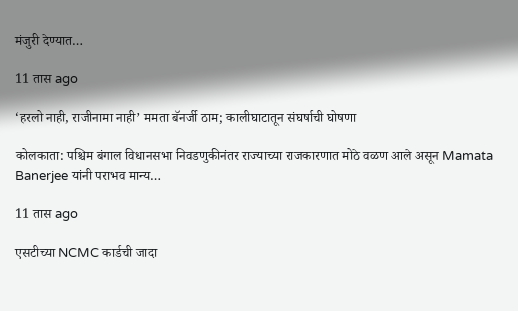मंजुरी देण्यात…

11 तास ago

‘हरलो नाही, राजीनामा नाही’ ममता बॅनर्जी ठाम; कालीघाटातून संघर्षाची घोषणा

कोलकाता: पश्चिम बंगाल विधानसभा निवडणुकीनंतर राज्याच्या राजकारणात मोठे वळण आले असून Mamata Banerjee यांनी पराभव मान्य…

11 तास ago

एसटीच्या NCMC कार्डची जादा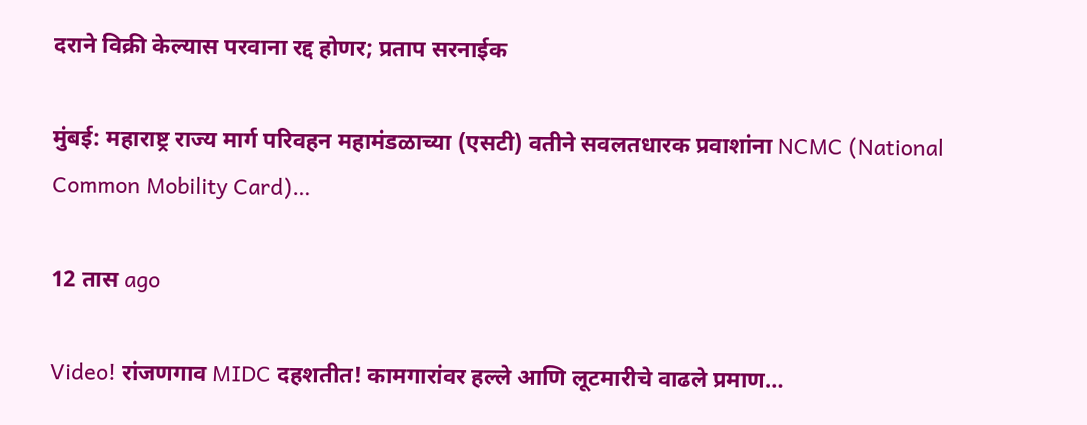दराने विक्री केल्यास परवाना रद्द होणर; प्रताप सरनाईक

मुंबई: महाराष्ट्र राज्य मार्ग परिवहन महामंडळाच्या (एसटी) वतीने सवलतधारक प्रवाशांना NCMC (National Common Mobility Card)…

12 तास ago

Video! रांजणगाव MIDC दहशतीत! कामगारांवर हल्ले आणि लूटमारीचे वाढले प्रमाण…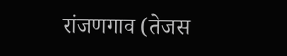रांजणगाव (तेजस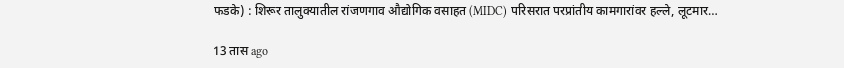फडके) : शिरूर तालुक्यातील रांजणगाव औद्योगिक वसाहत (MIDC) परिसरात परप्रांतीय कामगारांवर हल्ले, लूटमार…

13 तास ago